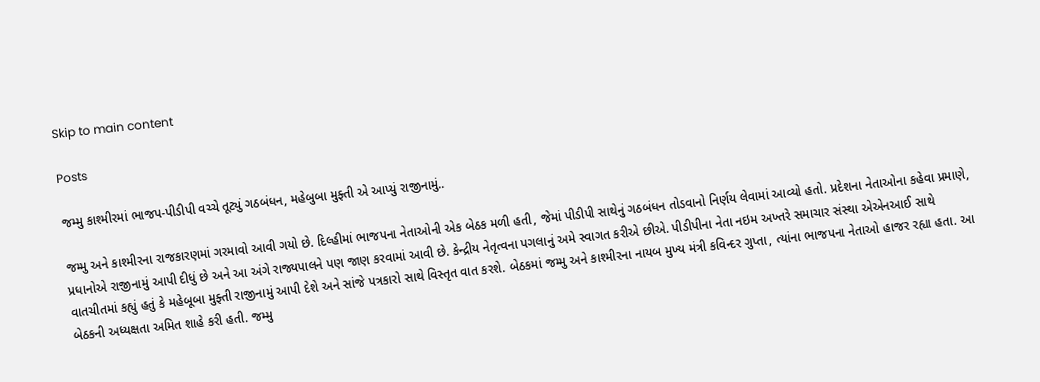Skip to main content

Posts

જમ્મુ કાશ્મીરમાં ભાજપ-પીડીપી વચ્ચે તૂટ્યું ગઠબંધન, મહેબુબા મુફ્તી એ આપ્યું રાજીનામું..

જમ્મુ અને કાશ્મીરના રાજકારણમાં ગરમાવો આવી ગયો છે. દિલ્હીમાં ભાજપના નેતાઓની એક બેઠક મળી હતી, જેમાં પીડીપી સાથેનું ગઠબંધન તોડવાનો નિર્ણય લેવામાં આવ્યો હતો. પ્રદેશના નેતાઓના કહેવા પ્રમાણે, પ્રધાનોએ રાજીનામું આપી દીધું છે અને આ અંગે રાજ્યપાલને પણ જાણ કરવામાં આવી છે. કેન્દ્રીય નેતૃત્વના પગલાનું અમે સ્વાગત કરીએ છીએ. પીડીપીના નેતા નઇમ અખ્તરે સમાચાર સંસ્થા એએનઆઈ સાથે વાતચીતમાં કહ્યું હતું કે મહેબૂબા મુફ્તી રાજીનામું આપી દેશે અને સાંજે પત્રકારો સાથે વિસ્તૃત વાત કરશે. બેઠકમાં જમ્મુ અને કાશ્મીરના નાયબ મુખ્ય મંત્રી કવિન્દર ગુપ્તા, ત્યાંના ભાજપના નેતાઓ હાજર રહ્યા હતા. આ બેઠકની અધ્યક્ષતા અમિત શાહે કરી હતી. જમ્મુ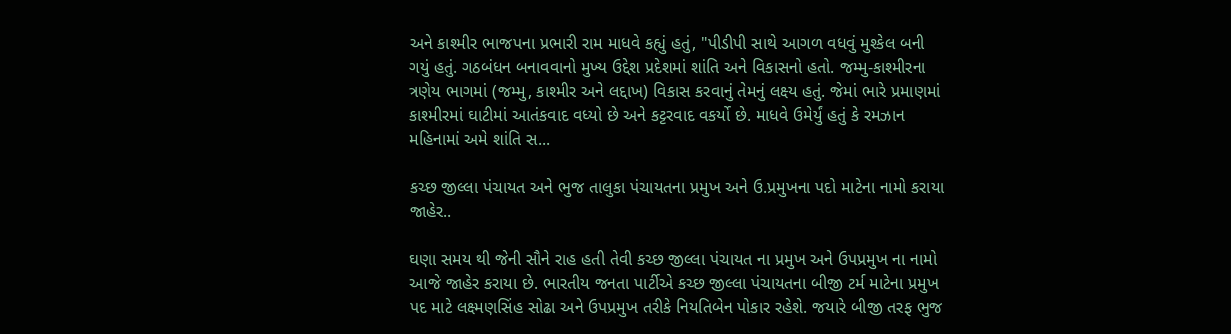અને કાશ્મીર ભાજપના પ્રભારી રામ માધવે કહ્યું હતું, "પીડીપી સાથે આગળ વધવું મુશ્કેલ બની ગયું હતું. ગઠબંધન બનાવવાનો મુખ્ય ઉદ્દેશ પ્રદેશમાં શાંતિ અને વિકાસનો હતો. જમ્મુ-કાશ્મીરના ત્રણેય ભાગમાં (જમ્મુ, કાશ્મીર અને લદ્દાખ) વિકાસ કરવાનું તેમનું લક્ષ્‍ય હતું. જેમાં ભારે પ્રમાણમાં કાશ્મીરમાં ઘાટીમાં આતંકવાદ વધ્યો છે અને કટ્ટરવાદ વકર્યો છે. માધવે ઉમેર્યું હતું કે રમઝાન મહિનામાં અમે શાંતિ સ...

કચ્છ જીલ્લા પંચાયત અને ભુજ તાલુકા પંચાયતના પ્રમુખ અને ઉ.પ્રમુખના પદો માટેના નામો કરાયા જાહેર..

ઘણા સમય થી જેની સૌને રાહ હતી તેવી કચ્છ જીલ્લા પંચાયત ના પ્રમુખ અને ઉપપ્રમુખ ના નામો આજે જાહેર કરાયા છે. ભારતીય જનતા પાર્ટીએ કચ્છ જીલ્લા પંચાયતના બીજી ટર્મ માટેના પ્રમુખ પદ માટે લક્ષ્મણસિંહ સોઢા અને ઉપપ્રમુખ તરીકે નિયતિબેન પોકાર રહેશે. જયારે બીજી તરફ ભુજ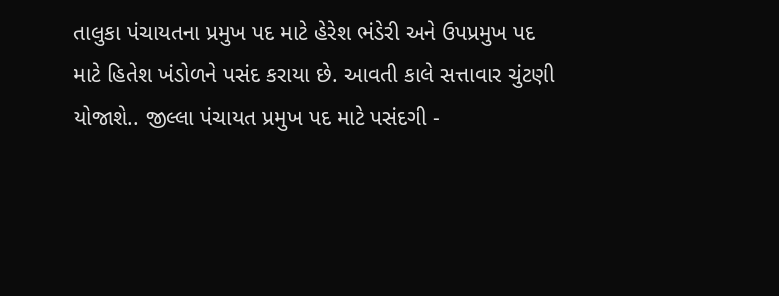તાલુકા પંચાયતના પ્રમુખ પદ માટે હેરેશ ભંડેરી અને ઉપપ્રમુખ પદ માટે હિતેશ ખંડોળને પસંદ કરાયા છે. આવતી કાલે સત્તાવાર ચુંટણી યોજાશે.. જીલ્લા પંચાયત પ્રમુખ પદ માટે પસંદગી -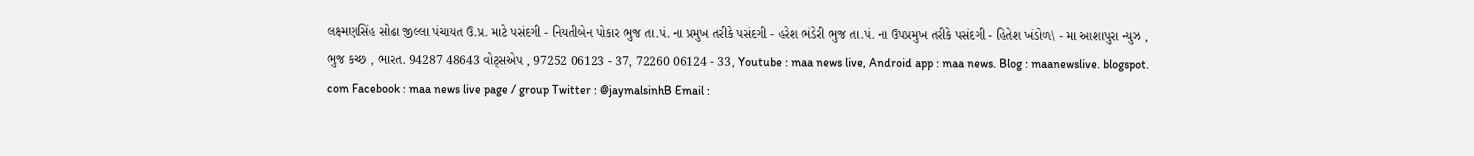લક્ષ્મણસિંહ સોઢા જીલ્લા પંચાયત ઉ.પ્ર. માટે પસંદગી - નિયતીબેન પોકાર ભુજ તા.પં. ના પ્રમુખ તરીકે પસંદગી - હરેશ ભંડેરી ભુજ તા.પં. ના ઉપપ્રમુખ તરીકે પસંદગી - હિતેશ ખંડોળ\ - મા આશાપુરા ન્યુઝ , ભુજ કચ્છ , ભારત. 94287 48643 વોટ્સએપ , 97252 06123 - 37, 72260 06124 - 33, Youtube : maa news live, Android app : maa news. Blog : maanewslive. blogspot. com Facebook : maa news live page / group Twitter : @jaymalsinhB Email :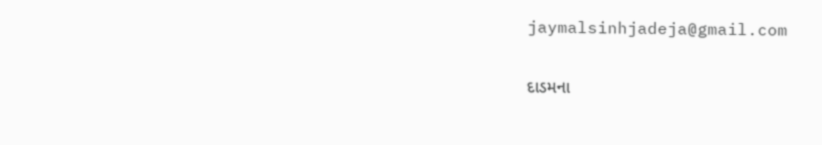jaymalsinhjadeja@gmail.com

દાડમના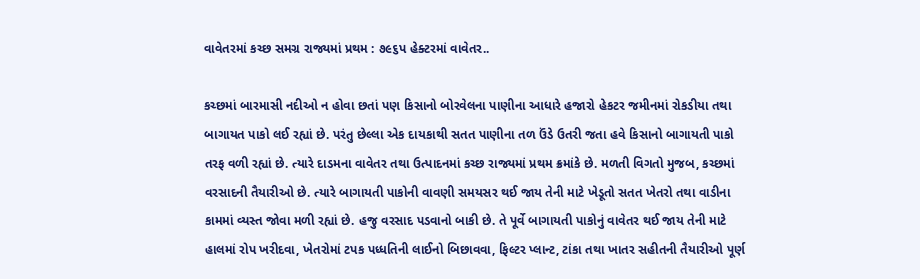વાવેતરમાં કચ્છ સમગ્ર રાજ્યમાં પ્રથમ : ૭૯૬પ હેક્ટરમાં વાવેતર..

કચ્છમાં બારમાસી નદીઓ ન હોવા છતાં પણ કિસાનો બોરવેલના પાણીના આધારે હજારો હેકટર જમીનમાં રોકડીયા તથા બાગાયત પાકો લઈ રહ્યાં છે. પરંતુ છેલ્લા એક દાયકાથી સતત પાણીના તળ ઉંડે ઉતરી જતા હવે કિસાનો બાગાયતી પાકો તરફ વળી રહ્યાં છે. ત્યારે દાડમના વાવેતર તથા ઉત્પાદનમાં કચ્છ રાજ્યમાં પ્રથમ ક્રમાંકે છે. મળતી વિગતો મુજબ, કચ્છમાં વરસાદની તૈયારીઓ છે. ત્યારે બાગાયતી પાકોની વાવણી સમયસર થઈ જાય તેની માટે ખેડૂતો સતત ખેતરો તથા વાડીના કામમાં વ્યસ્ત જોવા મળી રહ્યાં છે. હજુ વરસાદ પડવાનો બાકી છે. તે પૂર્વે બાગાયતી પાકોનું વાવેતર થઈ જાય તેની માટે હાલમાં રોપ ખરીદવા, ખેતરોમાં ટપક પધ્ધતિની લાઈનો બિછાવવા, ફિલ્ટર પ્લાન્ટ, ટાંકા તથા ખાતર સહીતની તૈયારીઓ પૂર્ણ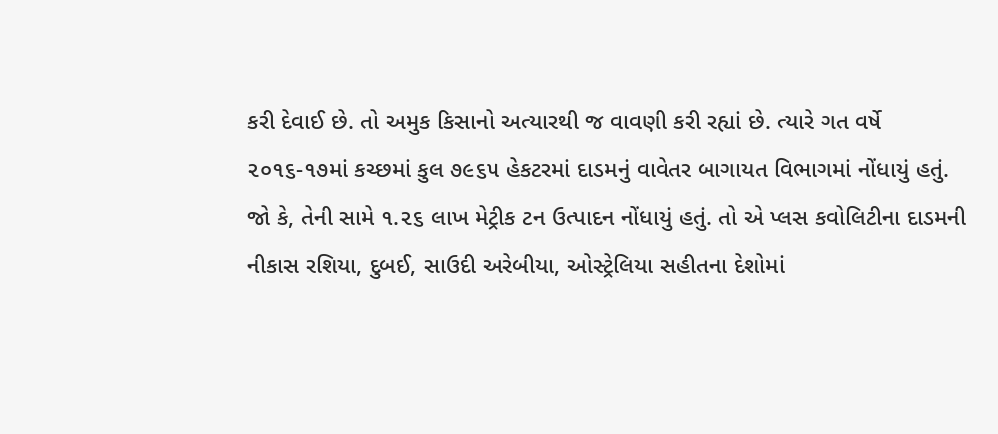કરી દેવાઈ છે. તો અમુક કિસાનો અત્યારથી જ વાવણી કરી રહ્યાં છે. ત્યારે ગત વર્ષે ૨૦૧૬-૧૭માં કચ્છમાં કુલ ૭૯૬૫ હેકટરમાં દાડમનું વાવેતર બાગાયત વિભાગમાં નોંધાયું હતું. જો કે, તેની સામે ૧.૨૬ લાખ મેટ્રીક ટન ઉત્પાદન નોંધાયું હતું. તો એ પ્લસ કવોલિટીના દાડમની નીકાસ રશિયા, દુબઈ, સાઉદી અરેબીયા, ઓસ્ટ્રેલિયા સહીતના દેશોમાં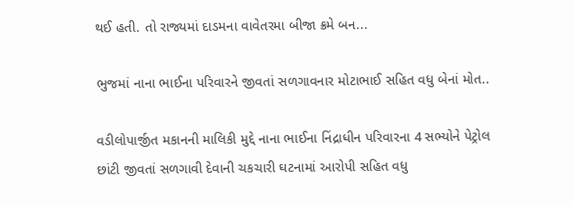થઈ હતી. તો રાજ્યમાં દાડમના વાવેતરમા બીજા ક્રમે બન...

ભુજમાં નાના ભાઈના પરિવારને જીવતાં સળગાવનાર મોટાભાઈ સહિત વધુ બેનાં મોત..

વડીલોપાર્જીત મકાનની માલિકી મુદ્દે નાના ભાઈના નિંદ્રાધીન પરિવારના 4 સભ્યોને પેટ્રોલ છાંટી જીવતાં સળગાવી દેવાની ચકચારી ઘટનામાં આરોપી સહિત વધુ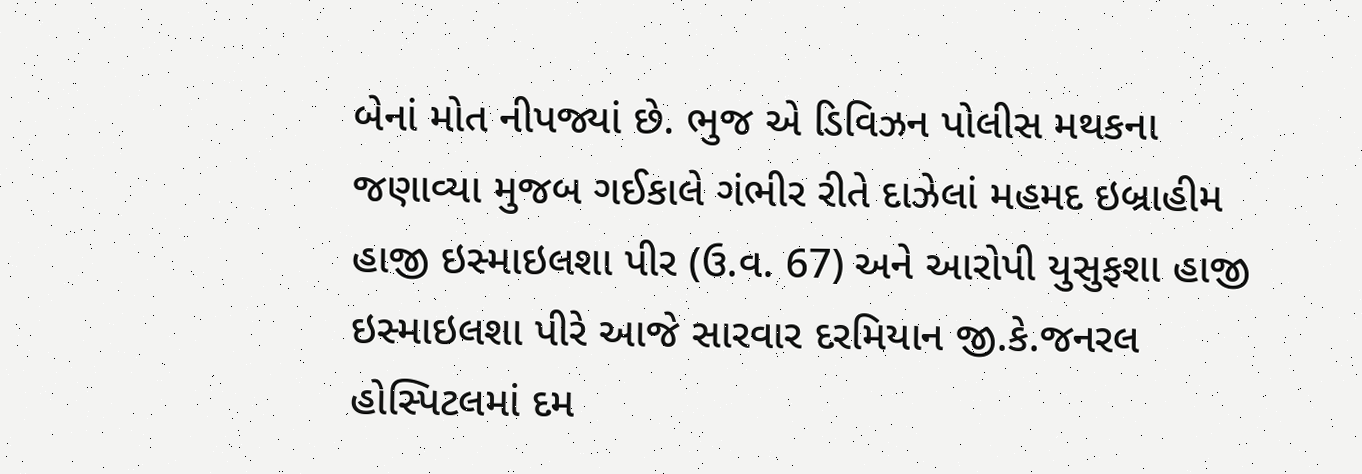બેનાં મોત નીપજ્યાં છે. ભુજ એ ડિવિઝન પોલીસ મથકના જણાવ્યા મુજબ ગઈકાલે ગંભીર રીતે દાઝેલાં મહમદ ઇબ્રાહીમ હાજી ઇસ્માઇલશા પીર (ઉ.વ. 67) અને આરોપી યુસુફશા હાજી ઇસ્માઇલશા પીરે આજે સારવાર દરમિયાન જી.કે.જનરલ હોસ્પિટલમાં દમ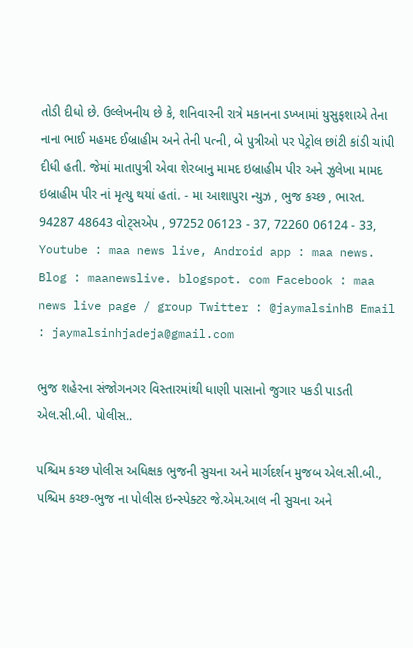તોડી દીધો છે. ઉલ્લેખનીય છે કે, શનિવારની રાત્રે મકાનના ડખ્ખામાં યુસુફશાએ તેના નાના ભાઈ મહમદ ઈબ્રાહીમ અને તેની પત્ની, બે પુત્રીઓ પર પેટ્રોલ છાંટી કાંડી ચાંપી દીધી હતી. જેમાં માતાપુત્રી એવા શેરબાનુ મામદ ઇબ્રાહીમ પીર અને ઝુલેખા મામદ ઇબ્રાહીમ પીર નાં મૃત્યુ થયાં હતાં. - મા આશાપુરા ન્યુઝ , ભુજ કચ્છ , ભારત. 94287 48643 વોટ્સએપ , 97252 06123 - 37, 72260 06124 - 33, Youtube : maa news live, Android app : maa news. Blog : maanewslive. blogspot. com Facebook : maa news live page / group Twitter : @jaymalsinhB Email : jaymalsinhjadeja@gmail.com

ભુજ શહેરના સંજોગનગર વિસ્તારમાંથી ધાણી પાસાનો જુગાર પકડી પાડતી એલ.સી.બી. પોલીસ..

પશ્ચિમ કચ્છ પોલીસ અધિક્ષક ભુજની સુચના અને માર્ગદર્શન મુજબ એલ.સી.બી., પશ્ચિમ કચ્છ-ભુજ ના પોલીસ ઇન્સ્પેક્ટર જે.એમ.આલ ની સુચના અને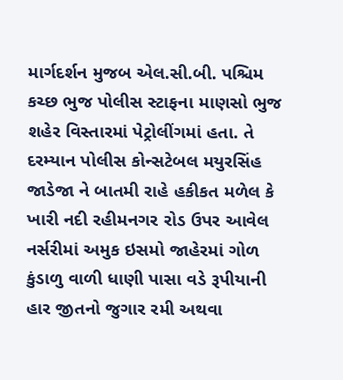માર્ગદર્શન મુજબ એલ.સી.બી. પશ્ચિમ કચ્છ ભુજ પોલીસ સ્ટાફના માણસો ભુજ શહેર વિસ્તારમાં પેટ્રોલીંગમાં હતા. તે દરમ્યાન પોલીસ કોન્સટેબલ મયુરસિંહ જાડેજા ને બાતમી રાહે હકીકત મળેલ કે ખારી નદી રહીમનગર રોડ ઉપર આવેલ નર્સરીમાં અમુક ઇસમો જાહેરમાં ગોળ કુંડાળુ વાળી ધાણી પાસા વડે રૂપીયાની હાર જીતનો જુગાર રમી અથવા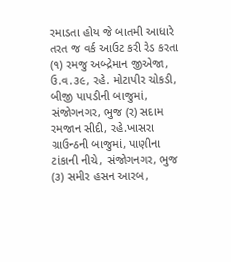રમાડતા હોય જે બાતમી આધારે તરત જ વર્ક આઉટ કરી રેડ કરતા (૧) રમજુ અબ્દ્રેમાન જીએજા, ઉ.વ.૩૯, રહે. મોટાપીર ચોકડી, બીજી પાપડીની બાજુમાં, સંજોગનગર, ભુજ (ર) સદામ રમજાન સીદી, રહે.ખાસરા ગ્રાઉન્ઠની બાજુમાં, પાણીના ટાંકાની નીચે, સંજોગનગર, ભુજ (૩) સમીર હસન આરબ,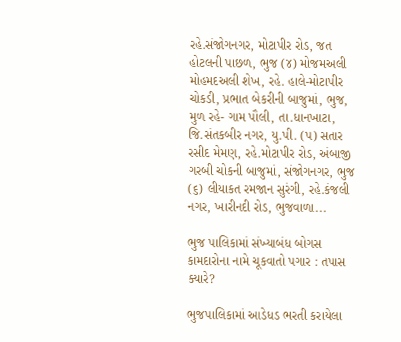રહે.સંજોગનગર, મોટાપીર રોડ, જત હોટલની પાછળ, ભુજ (૪) મોજમઅલી મોહમદઅલી શેખ, રહે. હાલે-મોટાપીર ચોકડી, પ્રભાત બેકરીની બાજુમાં, ભુજ, મુળ રહે- ગામ પૌલી, તા.ધાનખાટા, જિ.સંતકબીર નગર, યુ.પી. (પ) સતાર રસીદ મેમણ, રહે.મોટાપીર રોડ, અંબાજી ગરબી ચોકની બાજુમાં, સંજોગનગર, ભુજ (૬) લીયાકત રમજાન સુરંગી, રહે.કંજલી નગર, ખારીનદી રોડ, ભુજવાળા...

ભુજ પાલિકામાં સંખ્યાબંધ બોગસ કામદારોના નામે ચૂકવાતો પગાર : તપાસ ક્યારે?

ભુજપાલિકામાં આડેધડ ભરતી કરાયેલા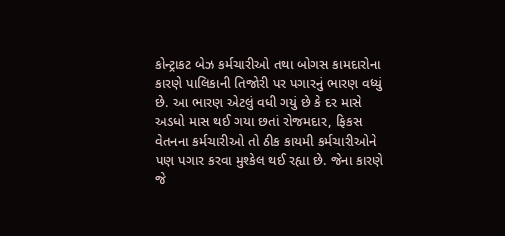કોન્ટ્રાકટ બેઝ કર્મચારીઓ તથા બોગસ કામદારોના કારણે પાલિકાની તિજોરી પર પગારનું ભારણ વધ્યું છે. આ ભારણ એટલું વધી ગયું છે કે દર માસે અડધો માસ થઈ ગયા છતાં રોજમદાર, ફિકસ વેતનના કર્મચારીઓ તો ઠીક કાયમી કર્મચારીઓને પણ પગાર કરવા મુશ્કેલ થઈ રહ્યા છે. જેના કારણે જે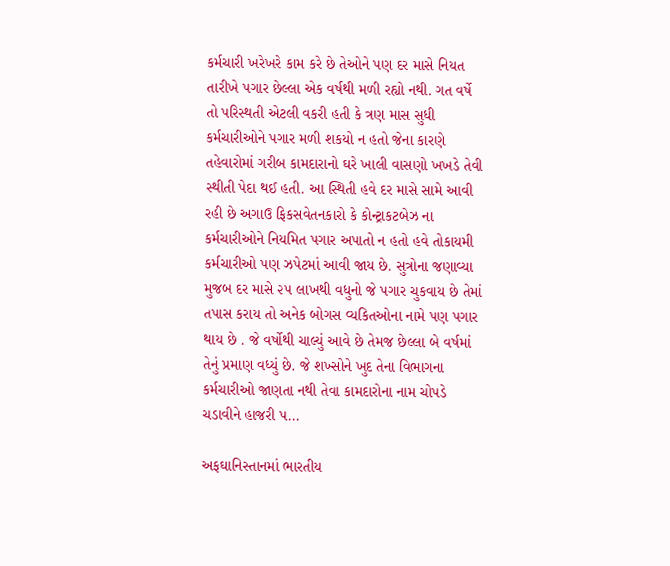કર્મચારી ખરેખરે કામ કરે છે તેઓને પણ દર માસે નિયત તારીખે પગાર છેલ્લા એક વર્ષથી મળી રહ્યો નથી. ગત વર્ષે તો પરિસ્થતી એટલી વકરી હતી કે ત્રણ માસ સુધી કર્મચારીઓને પગાર મળી શકયો ન હતો જેના કારણે તહેવારોમાં ગરીબ કામદારાનો ઘરે ખાલી વાસણો ખખડે તેવી સ્થીતી પેદા થઈ હતી. આ સ્થિતી હવે દર માસે સામે આવી રહી છે અગાઉ ફિકસવેતનકારો કે કોન્ટ્રાકટબેઝ ના કર્મચારીઓને નિયમિત પગાર અપાતો ન હતો હવે તોકાયમી કર્મચારીઓ પણ ઝપેટમાં આવી જાય છે. સુત્રોના જણાવ્યા મુજબ દર માસે ૨૫ લાખથી વધુનો જે પગાર ચુકવાય છે તેમાં તપાસ કરાય તો અનેક બોગસ વ્યકિતઓના નામે પણ પગાર થાય છે . જે વર્ષોથી ચાલ્યું આવે છે તેમજ છેલ્લા બે વર્ષમાં તેનું પ્રમાણ વધ્યું છે. જે શખ્સોને ખુદ તેના વિભાગના કર્મચારીઓ જાણતા નથી તેવા કામદારોના નામ ચોપડે ચડાવીને હાજરી પ...

અફઘાનિસ્તાનમાં ભારતીય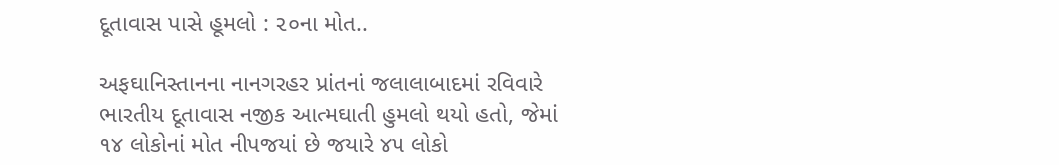દૂતાવાસ પાસે હૂમલો : ૨૦ના મોત..

અફઘાનિસ્તાનના નાનગરહર પ્રાંતનાં જલાલાબાદમાં રવિવારે ભારતીય દૂતાવાસ નજીક આત્મઘાતી હુમલો થયો હતો, જેમાં ૧૪ લોકોનાં મોત નીપજયાં છે જયારે ૪૫ લોકો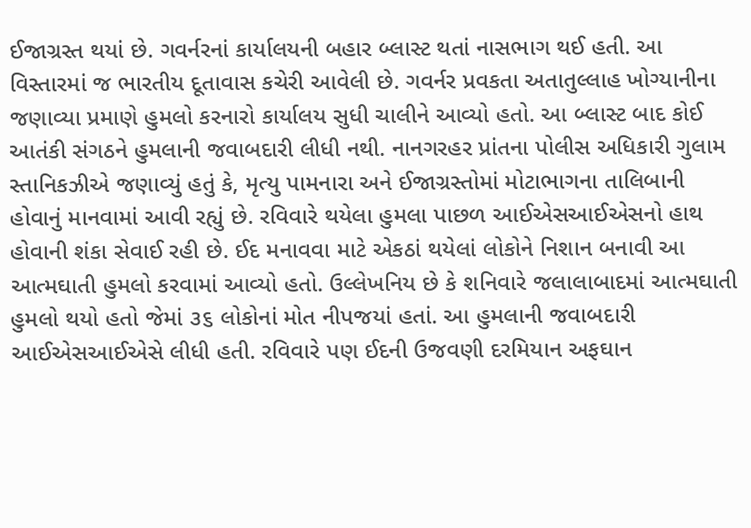ઈજાગ્રસ્ત થયાં છે. ગવર્નરનાં કાર્યાલયની બહાર બ્લાસ્ટ થતાં નાસભાગ થઈ હતી. આ વિસ્તારમાં જ ભારતીય દૂતાવાસ કચેરી આવેલી છે. ગવર્નર પ્રવકતા અતાતુલ્લાહ ખોગ્યાનીના જણાવ્યા પ્રમાણે હુમલો કરનારો કાર્યાલય સુધી ચાલીને આવ્યો હતો. આ બ્લાસ્ટ બાદ કોઈ આતંકી સંગઠને હુમલાની જવાબદારી લીધી નથી. નાનગરહર પ્રાંતના પોલીસ અધિકારી ગુલામ સ્તાનિકઝીએ જણાવ્યું હતું કે, મૃત્યુ પામનારા અને ઈજાગ્રસ્તોમાં મોટાભાગના તાલિબાની હોવાનું માનવામાં આવી રહ્યું છે. રવિવારે થયેલા હુમલા પાછળ આઈએસઆઈએસનો હાથ હોવાની શંકા સેવાઈ રહી છે. ઈદ મનાવવા માટે એકઠાં થયેલાં લોકોને નિશાન બનાવી આ આત્મઘાતી હુમલો કરવામાં આવ્યો હતો. ઉલ્લેખનિય છે કે શનિવારે જલાલાબાદમાં આત્મઘાતી હુમલો થયો હતો જેમાં ૩૬ લોકોનાં મોત નીપજયાં હતાં. આ હુમલાની જવાબદારી આઈએસઆઈએસે લીધી હતી. રવિવારે પણ ઈદની ઉજવણી દરમિયાન અફઘાન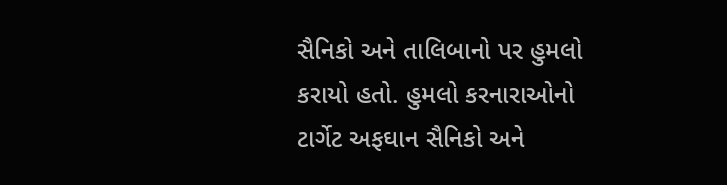સૈનિકો અને તાલિબાનો પર હુમલો કરાયો હતો. હુમલો કરનારાઓનો ટાર્ગેટ અફઘાન સૈનિકો અને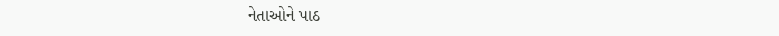નેતાઓને પાઠ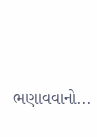ભણાવવાનો...